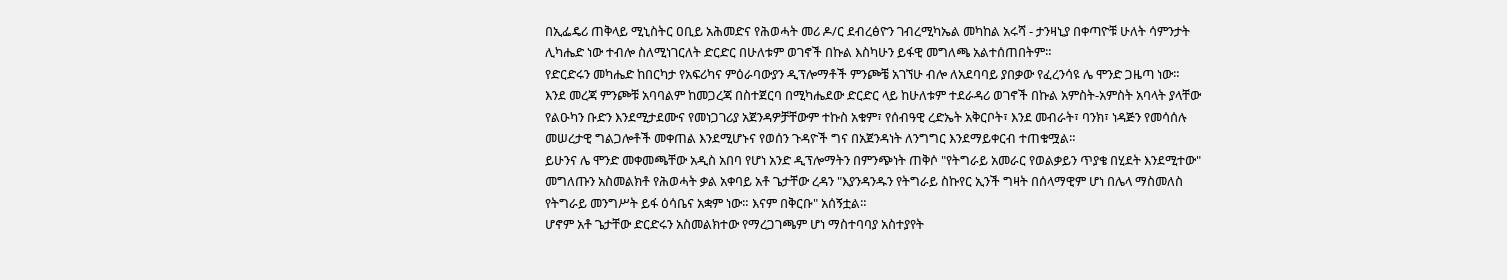በኢፌዴሪ ጠቅላይ ሚኒስትር ዐቢይ አሕመድና የሕወሓት መሪ ዶ/ር ደብረፅዮን ገብረሚካኤል መካከል አሩሻ - ታንዛኒያ በቀጣዮቹ ሁለት ሳምንታት ሊካሔድ ነው ተብሎ ስለሚነገርለት ድርድር በሁለቱም ወገኖች በኩል እስካሁን ይፋዊ መግለጫ አልተሰጠበትም።
የድርድሩን መካሔድ ከበርካታ የአፍሪካና ምዕራባውያን ዲፕሎማቶች ምንጮቼ አገኘሁ ብሎ ለአደባባይ ያበቃው የፈረንሳዩ ሌ ሞንድ ጋዜጣ ነው።
እንደ መረጃ ምንጮቹ አባባልም ከመጋረጃ በስተጀርባ በሚካሔደው ድርድር ላይ ከሁለቱም ተደራዳሪ ወገኖች በኩል አምስት-አምስት አባላት ያላቸው የልዑካን ቡድን እንደሚታደሙና የመነጋገሪያ አጀንዳዎቻቸውም ተኩስ አቁም፣ የሰብዓዊ ረድኤት አቅርቦት፣ እንደ መብራት፣ ባንክ፣ ነዳጅን የመሳሰሉ መሠረታዊ ግልጋሎቶች መቀጠል እንደሚሆኑና የወሰን ጉዳዮች ግና በአጀንዳነት ለንግግር እንደማይቀርብ ተጠቁሟል።
ይሁንና ሌ ሞንድ መቀመጫቸው አዲስ አበባ የሆነ አንድ ዲፕሎማትን በምንጭነት ጠቅሶ "የትግራይ አመራር የወልቃይን ጥያቄ በሂደት እንደሚተው" መግለጡን አስመልክቶ የሕወሓት ቃል አቀባይ አቶ ጌታቸው ረዳን "እያንዳንዱን የትግራይ ስኩየር ኢንች ግዛት በሰላማዊም ሆነ በሌላ ማስመለስ የትግራይ መንግሥት ይፋ ዕሳቤና አቋም ነው። እናም በቅርቡ" አሰኝቷል።
ሆኖም አቶ ጌታቸው ድርድሩን አስመልክተው የማረጋገጫም ሆነ ማስተባባያ አስተያየት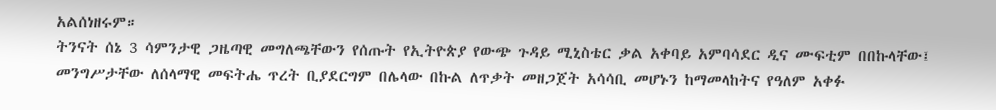አልሰነዘሩም።
ትንናት ሰኔ 3 ሳምንታዊ ጋዜጣዊ መግለጫቸውን የሰጡት የኢትዮጵያ የውጭ ጉዳይ ሚኒስቴር ቃል አቀባይ አምባሳደር ዲና ሙፍቲም በበኩላቸው፤ መንግሥታቸው ለሰላማዊ መፍትሔ ጥረት ቢያደርግም በሌላው በኩል ለጥቃት መዘጋጀት አሳሳቢ መሆኑን ከማመላከትና የዓለም አቀፉ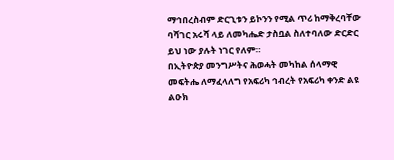ማኅበረስብም ድርጊቱን ይኮንን የሚል ጥሪ ከማቅረባቸው ባሻገር አሩሻ ላይ ለመካሔድ ታስቧል ስለተባለው ድርድር ይህ ነው ያሉት ነገር የለም።
በኢትዮጵያ መንግሥትና ሕወሓት መካከል ሰላማዊ መፍትሔ ለማፈላለግ የአፍሪካ ኅብረት የአፍሪካ ቀንድ ልዩ ልዑክ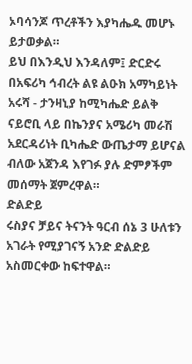ኦባሳንጆ ጥረቶችን እያካሔዱ መሆኑ ይታወቃል።
ይህ በእንዲህ እንዳለም፤ ድርድሩ በአፍሪካ ኅብረት ልዩ ልዑክ አማካይነት አሩሻ - ታንዛኒያ ከሚካሔድ ይልቅ ናይሮቢ ላይ በኬንያና አሜሪካ መራሽ አደርዳሪነት ቢካሔድ ውጤታማ ይሆናል ብለው አጀንዳ እየገፉ ያሉ ድምፆችም መሰማት ጀምረዋል።
ድልድይ
ሩስያና ቻይና ትናንት ዓርብ ሰኔ 3 ሁለቱን አገራት የሚያገናኝ አንድ ድልድይ አስመርቀው ከፍተዋል።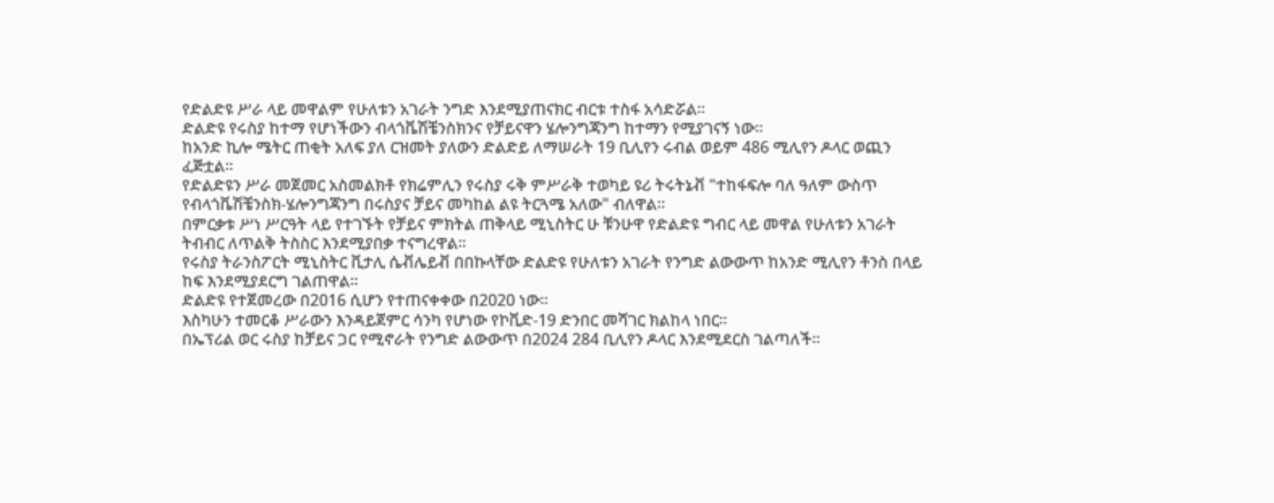የድልድዩ ሥራ ላይ መዋልም የሁለቱን አገራት ንግድ እንደሚያጠናክር ብርቱ ተስፋ አሳድሯል።
ድልድዩ የሩስያ ከተማ የሆነችውን ብላጎቬሽቼንስክንና የቻይናዋን ሄሎንግጃንግ ከተማን የሚያገናኝ ነው።
ከአንድ ኪሎ ሜትር ጠቂት አለፍ ያለ ርዝመት ያለውን ድልድይ ለማሠራት 19 ቢሊየን ሩብል ወይም 486 ሚሊየን ዶላር ወጪን ፈጅቷል።
የድልድዩን ሥራ መጀመር አስመልክቶ የክሬምሊን የሩስያ ሩቅ ምሥራቅ ተወካይ ዩሪ ትሩትኔቭ "ተከፋፍሎ ባለ ዓለም ውስጥ የብላጎቬሽቼንስክ-ሄሎንግጃንግ በሩስያና ቻይና መካከል ልዩ ትርጓሜ አለው" ብለዋል።
በምርቃቱ ሥነ ሥርዓት ላይ የተገኙት የቻይና ምክትል ጠቅላይ ሚኒስትር ሁ ቹንሁዋ የድልድዩ ግብር ላይ መዋል የሁለቱን አገራት ትብብር ለጥልቅ ትስስር እንደሚያበቃ ተናግረዋል።
የሩስያ ትራንስፖርት ሚኒስትር ቪታሊ ሴቭሌይቭ በበኩላቸው ድልድዩ የሁለቱን አገራት የንግድ ልውውጥ ከአንድ ሚሊየን ቶንስ በላይ ከፍ እንደሚያደርግ ገልጠዋል።
ድልድዩ የተጀመረው በ2016 ሲሆን የተጠናቀቀው በ2020 ነው።
እስካሁን ተመርቆ ሥራውን እንዳይጀምር ሳንካ የሆነው የኮቪድ-19 ድንበር መሻገር ክልከላ ነበር።
በኤፕሪል ወር ሩስያ ከቻይና ጋር የሚኖራት የንግድ ልውውጥ በ2024 284 ቢሊየን ዶላር እንደሚደርስ ገልጣለች።